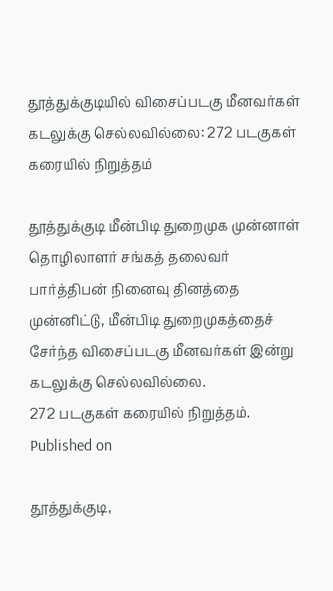தூத்துக்குடியில் விசைப்படகு மீனவர்கள் கடலுக்கு செல்லவில்லை: 272 படகுகள் கரையில் நிறுத்தம்

தூத்துக்குடி மீன்பிடி துறைமுக முன்னாள் தொழிலாளர் சங்கத் தலைவர் பார்த்திபன் நினைவு தினத்தை முன்னிட்டு, மீன்பிடி துறைமுகத்தைச் சேர்ந்த விசைப்படகு மீனவர்கள் இன்று கடலுக்கு செல்லவில்லை.
272 படகுகள் கரையில் நிறுத்தம்.
Published on

தூத்துக்குடி,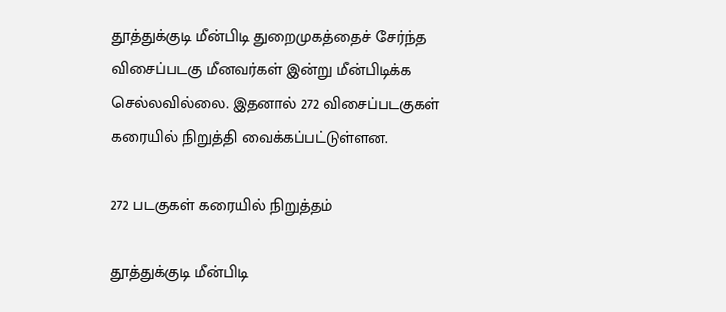தூத்துக்குடி மீன்பிடி துறைமுகத்தைச் சேர்ந்த விசைப்படகு மீனவர்கள் இன்று மீன்பிடிக்க செல்லவில்லை. இதனால் 272 விசைப்படகுகள் கரையில் நிறுத்தி வைக்கப்பட்டுள்ளன.

272 படகுகள் கரையில் நிறுத்தம்

தூத்துக்குடி மீன்பிடி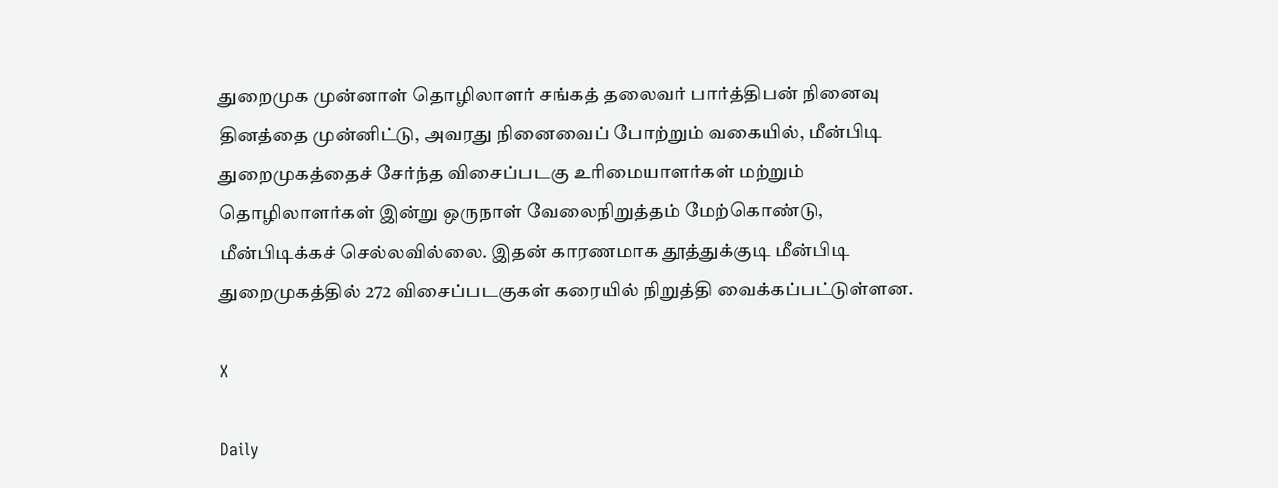துறைமுக முன்னாள் தொழிலாளர் சங்கத் தலைவர் பார்த்திபன் நினைவு தினத்தை முன்னிட்டு, அவரது நினைவைப் போற்றும் வகையில், மீன்பிடி துறைமுகத்தைச் சேர்ந்த விசைப்படகு உரிமையாளர்கள் மற்றும் தொழிலாளர்கள் இன்று ஒருநாள் வேலைநிறுத்தம் மேற்கொண்டு, மீன்பிடிக்கச் செல்லவில்லை. இதன் காரணமாக தூத்துக்குடி மீன்பிடி துறைமுகத்தில் 272 விசைப்படகுகள் கரையில் நிறுத்தி வைக்கப்பட்டுள்ளன.

X

Daily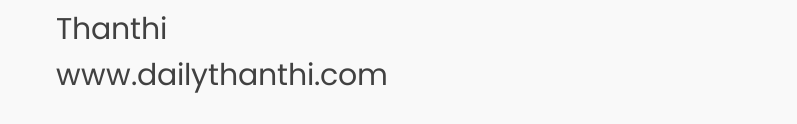Thanthi
www.dailythanthi.com